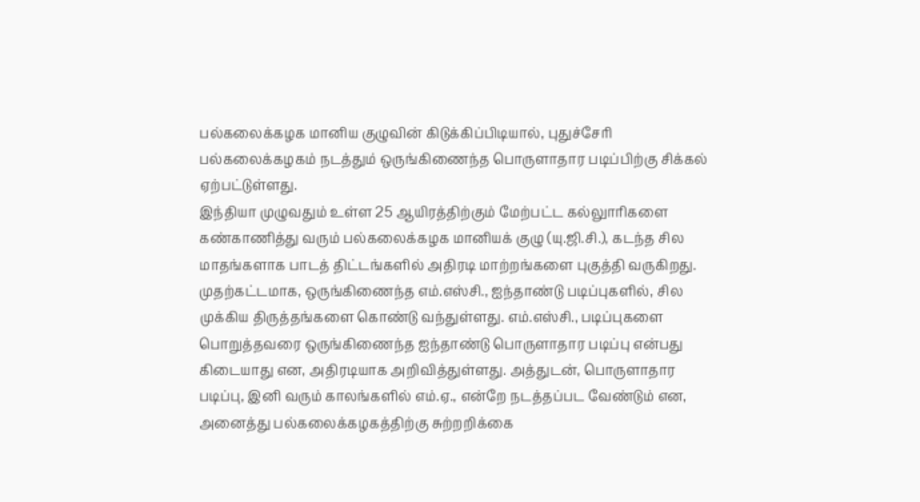பல்கலைக்கழக மானிய குழுவின் கிடுக்கிப்பிடியால், புதுச்சேரி பல்கலைக்கழகம் நடத்தும் ஒருங்கிணைந்த பொருளாதார படிப்பிற்கு சிக்கல் ஏற்பட்டுள்ளது.
இந்தியா முழுவதும் உள்ள 25 ஆயிரத்திற்கும் மேற்பட்ட கல்லுாரிகளை கண்காணித்து வரும் பல்கலைக்கழக மானியக் குழு (யு.ஜி.சி.), கடந்த சில மாதங்களாக பாடத் திட்டங்களில் அதிரடி மாற்றங்களை புகுத்தி வருகிறது.
முதற்கட்டமாக, ஒருங்கிணைந்த எம்.எஸ்சி., ஐந்தாண்டு படிப்புகளில், சில முக்கிய திருத்தங்களை கொண்டு வந்துள்ளது. எம்.எஸ்சி., படிப்புகளை பொறுத்தவரை ஒருங்கிணைந்த ஐந்தாண்டு பொருளாதார படிப்பு என்பது கிடையாது என, அதிரடியாக அறிவித்துள்ளது. அத்துடன், பொருளாதார படிப்பு, இனி வரும் காலங்களில் எம்.ஏ., என்றே நடத்தப்பட வேண்டும் என, அனைத்து பல்கலைக்கழகத்திற்கு சுற்றறிக்கை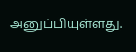அனுப்பியுள்ளது.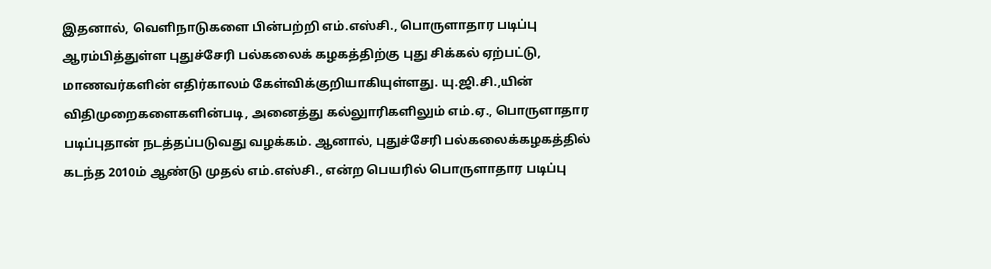இதனால், வெளிநாடுகளை பின்பற்றி எம்.எஸ்சி., பொருளாதார படிப்பு ஆரம்பித்துள்ள புதுச்சேரி பல்கலைக் கழகத்திற்கு புது சிக்கல் ஏற்பட்டு, மாணவர்களின் எதிர்காலம் கேள்விக்குறியாகியுள்ளது. யு.ஜி.சி.,யின் விதிமுறைகளைகளின்படி, அனைத்து கல்லுாரிகளிலும் எம்.ஏ., பொருளாதார படிப்புதான் நடத்தப்படுவது வழக்கம். ஆனால், புதுச்சேரி பல்கலைக்கழகத்தில் கடந்த 2010ம் ஆண்டு முதல் எம்.எஸ்சி., என்ற பெயரில் பொருளாதார படிப்பு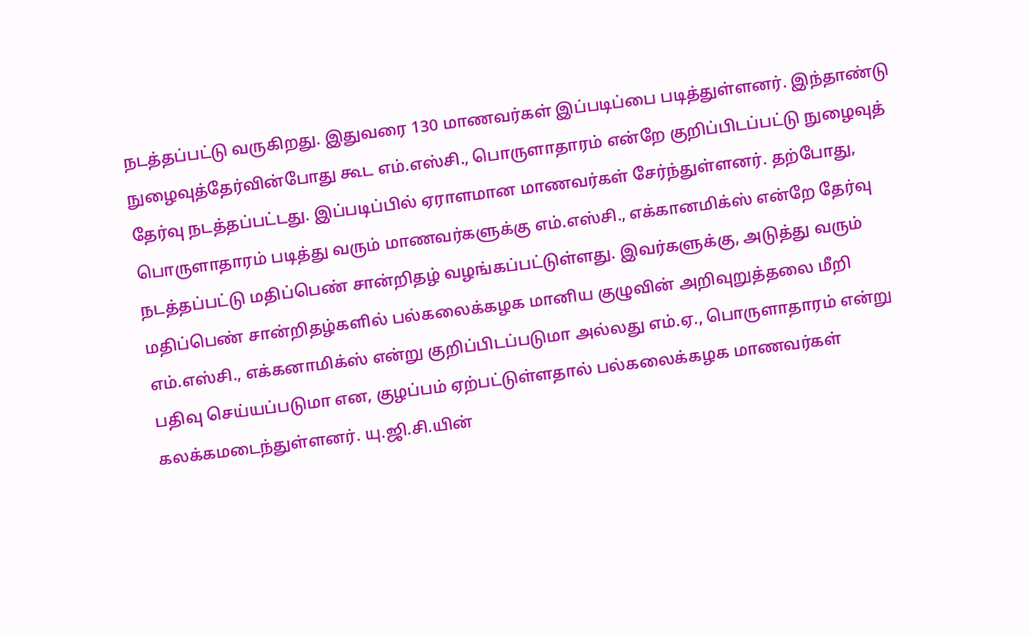நடத்தப்பட்டு வருகிறது. இதுவரை 130 மாணவர்கள் இப்படிப்பை படித்துள்ளனர். இந்தாண்டு நுழைவுத்தேர்வின்போது கூட எம்.எஸ்சி., பொருளாதாரம் என்றே குறிப்பிடப்பட்டு நுழைவுத் தேர்வு நடத்தப்பட்டது. இப்படிப்பில் ஏராளமான மாணவர்கள் சேர்ந்துள்ளனர். தற்போது, பொருளாதாரம் படித்து வரும் மாணவர்களுக்கு எம்.எஸ்சி., எக்கானமிக்ஸ் என்றே தேர்வு நடத்தப்பட்டு மதிப்பெண் சான்றிதழ் வழங்கப்பட்டுள்ளது. இவர்களுக்கு, அடுத்து வரும் மதிப்பெண் சான்றிதழ்களில் பல்கலைக்கழக மானிய குழுவின் அறிவுறுத்தலை மீறி எம்.எஸ்சி., எக்கனாமிக்ஸ் என்று குறிப்பிடப்படுமா அல்லது எம்.ஏ., பொருளாதாரம் என்று பதிவு செய்யப்படுமா என, குழப்பம் ஏற்பட்டுள்ளதால் பல்கலைக்கழக மாணவர்கள் கலக்கமடைந்துள்ளனர். யு.ஜி.சி.யின்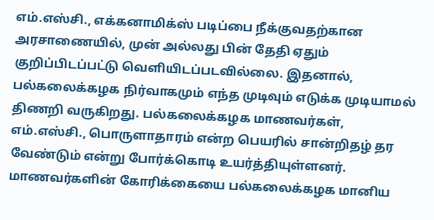எம்.எஸ்சி., எக்கனாமிக்ஸ் படிப்பை நீக்குவதற்கான அரசாணையில், முன் அல்லது பின் தேதி ஏதும் குறிப்பிடப்பட்டு வெளியிடப்படவில்லை. இதனால், பல்கலைக்கழக நிர்வாகமும் எந்த முடிவும் எடுக்க முடியாமல் திணறி வருகிறது. பல்கலைக்கழக மாணவர்கள், எம்.எஸ்சி., பொருளாதாரம் என்ற பெயரில் சான்றிதழ் தர வேண்டும் என்று போர்க்கொடி உயர்த்தியுள்ளனர். மாணவர்களின் கோரிக்கையை பல்கலைக்கழக மானிய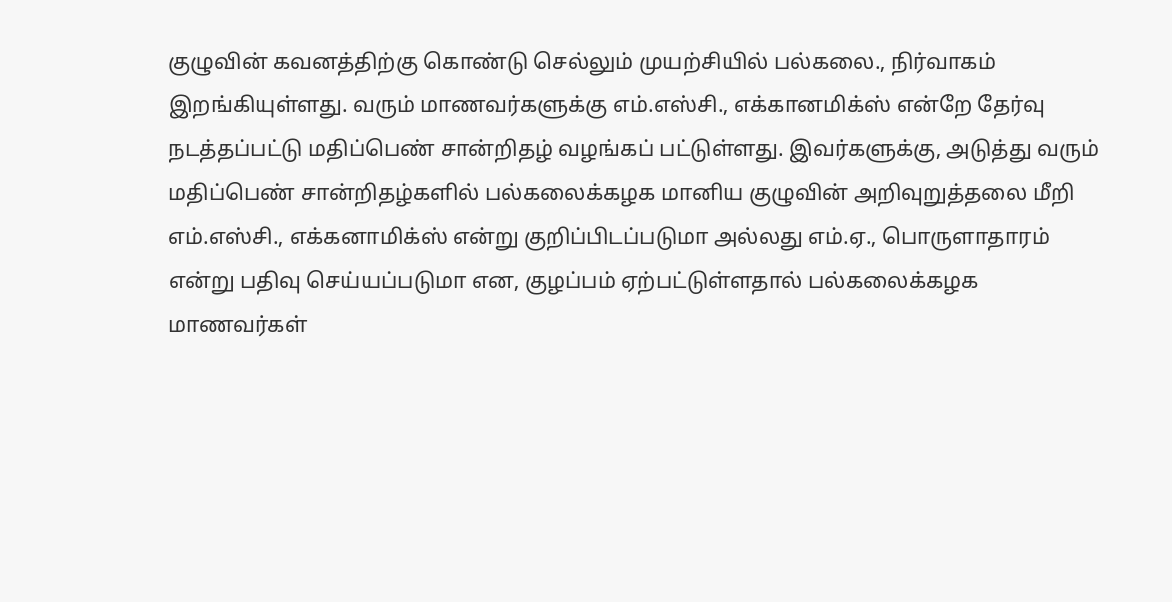குழுவின் கவனத்திற்கு கொண்டு செல்லும் முயற்சியில் பல்கலை., நிர்வாகம் இறங்கியுள்ளது. வரும் மாணவர்களுக்கு எம்.எஸ்சி., எக்கானமிக்ஸ் என்றே தேர்வு நடத்தப்பட்டு மதிப்பெண் சான்றிதழ் வழங்கப் பட்டுள்ளது. இவர்களுக்கு, அடுத்து வரும் மதிப்பெண் சான்றிதழ்களில் பல்கலைக்கழக மானிய குழுவின் அறிவுறுத்தலை மீறி எம்.எஸ்சி., எக்கனாமிக்ஸ் என்று குறிப்பிடப்படுமா அல்லது எம்.ஏ., பொருளாதாரம் என்று பதிவு செய்யப்படுமா என, குழப்பம் ஏற்பட்டுள்ளதால் பல்கலைக்கழக மாணவர்கள்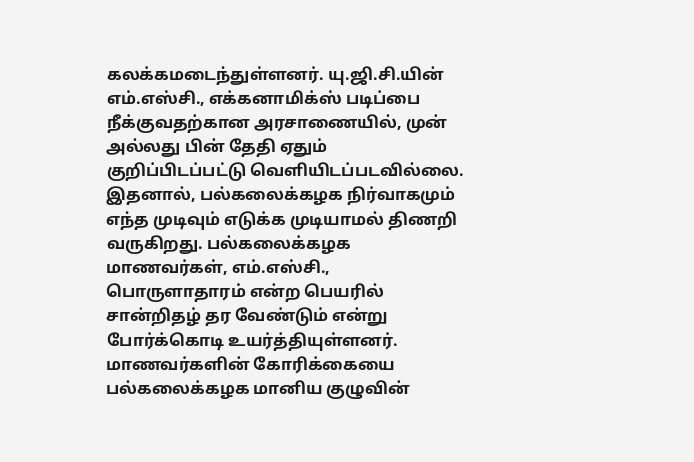கலக்கமடைந்துள்ளனர். யு.ஜி.சி.யின் எம்.எஸ்சி., எக்கனாமிக்ஸ் படிப்பை நீக்குவதற்கான அரசாணையில், முன் அல்லது பின் தேதி ஏதும் குறிப்பிடப்பட்டு வெளியிடப்படவில்லை. இதனால், பல்கலைக்கழக நிர்வாகமும் எந்த முடிவும் எடுக்க முடியாமல் திணறி வருகிறது. பல்கலைக்கழக மாணவர்கள், எம்.எஸ்சி., பொருளாதாரம் என்ற பெயரில் சான்றிதழ் தர வேண்டும் என்று போர்க்கொடி உயர்த்தியுள்ளனர். மாணவர்களின் கோரிக்கையை பல்கலைக்கழக மானிய குழுவின்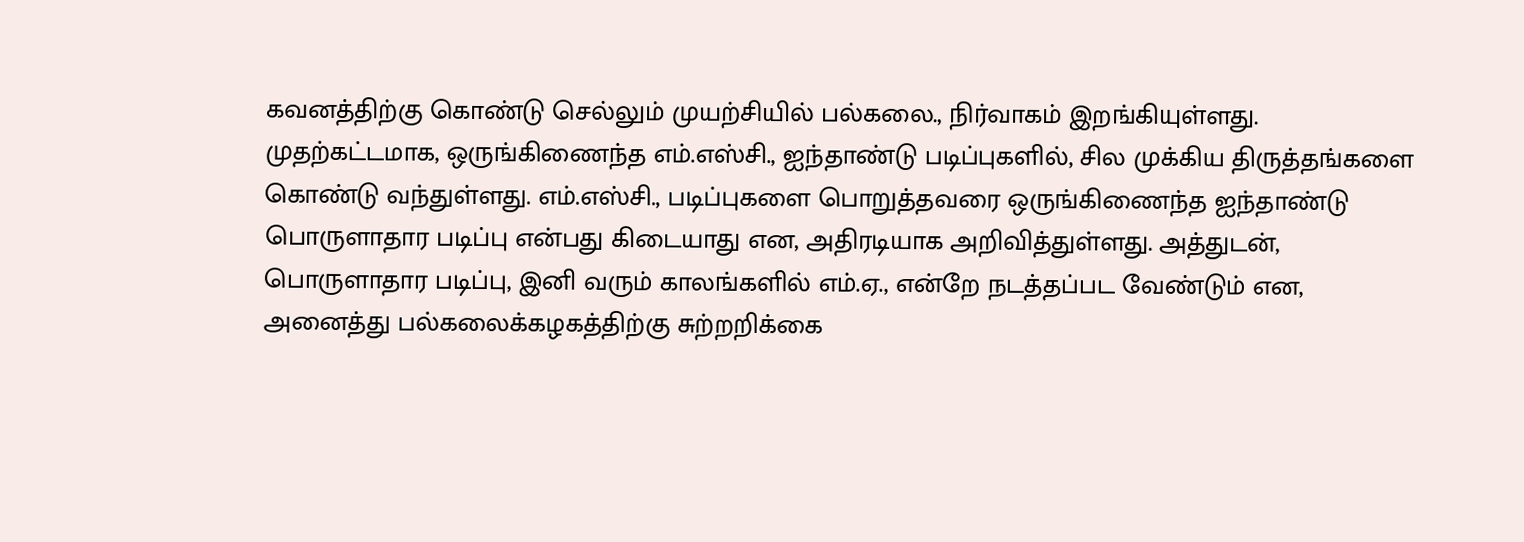கவனத்திற்கு கொண்டு செல்லும் முயற்சியில் பல்கலை., நிர்வாகம் இறங்கியுள்ளது.
முதற்கட்டமாக, ஒருங்கிணைந்த எம்.எஸ்சி., ஐந்தாண்டு படிப்புகளில், சில முக்கிய திருத்தங்களை கொண்டு வந்துள்ளது. எம்.எஸ்சி., படிப்புகளை பொறுத்தவரை ஒருங்கிணைந்த ஐந்தாண்டு பொருளாதார படிப்பு என்பது கிடையாது என, அதிரடியாக அறிவித்துள்ளது. அத்துடன், பொருளாதார படிப்பு, இனி வரும் காலங்களில் எம்.ஏ., என்றே நடத்தப்பட வேண்டும் என, அனைத்து பல்கலைக்கழகத்திற்கு சுற்றறிக்கை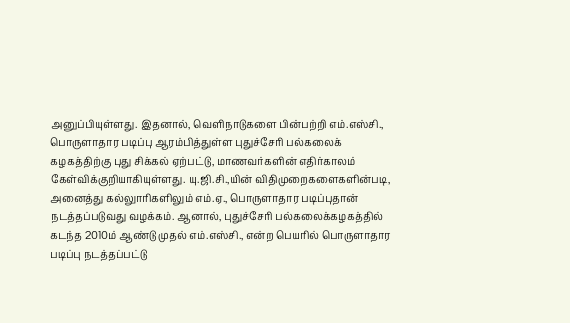அனுப்பியுள்ளது. இதனால், வெளிநாடுகளை பின்பற்றி எம்.எஸ்சி., பொருளாதார படிப்பு ஆரம்பித்துள்ள புதுச்சேரி பல்கலைக் கழகத்திற்கு புது சிக்கல் ஏற்பட்டு, மாணவர்களின் எதிர்காலம் கேள்விக்குறியாகியுள்ளது. யு.ஜி.சி.,யின் விதிமுறைகளைகளின்படி, அனைத்து கல்லுாரிகளிலும் எம்.ஏ., பொருளாதார படிப்புதான் நடத்தப்படுவது வழக்கம். ஆனால், புதுச்சேரி பல்கலைக்கழகத்தில் கடந்த 2010ம் ஆண்டு முதல் எம்.எஸ்சி., என்ற பெயரில் பொருளாதார படிப்பு நடத்தப்பட்டு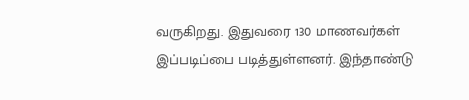வருகிறது. இதுவரை 130 மாணவர்கள் இப்படிப்பை படித்துள்ளனர். இந்தாண்டு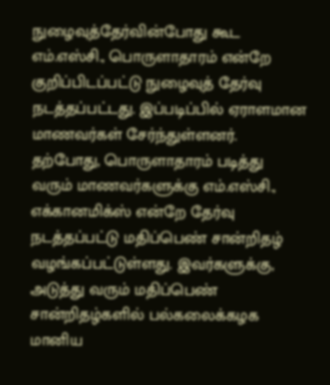நுழைவுத்தேர்வின்போது கூட எம்.எஸ்சி., பொருளாதாரம் என்றே குறிப்பிடப்பட்டு நுழைவுத் தேர்வு நடத்தப்பட்டது. இப்படிப்பில் ஏராளமான மாணவர்கள் சேர்ந்துள்ளனர். தற்போது, பொருளாதாரம் படித்து வரும் மாணவர்களுக்கு எம்.எஸ்சி., எக்கானமிக்ஸ் என்றே தேர்வு நடத்தப்பட்டு மதிப்பெண் சான்றிதழ் வழங்கப்பட்டுள்ளது. இவர்களுக்கு, அடுத்து வரும் மதிப்பெண் சான்றிதழ்களில் பல்கலைக்கழக மானிய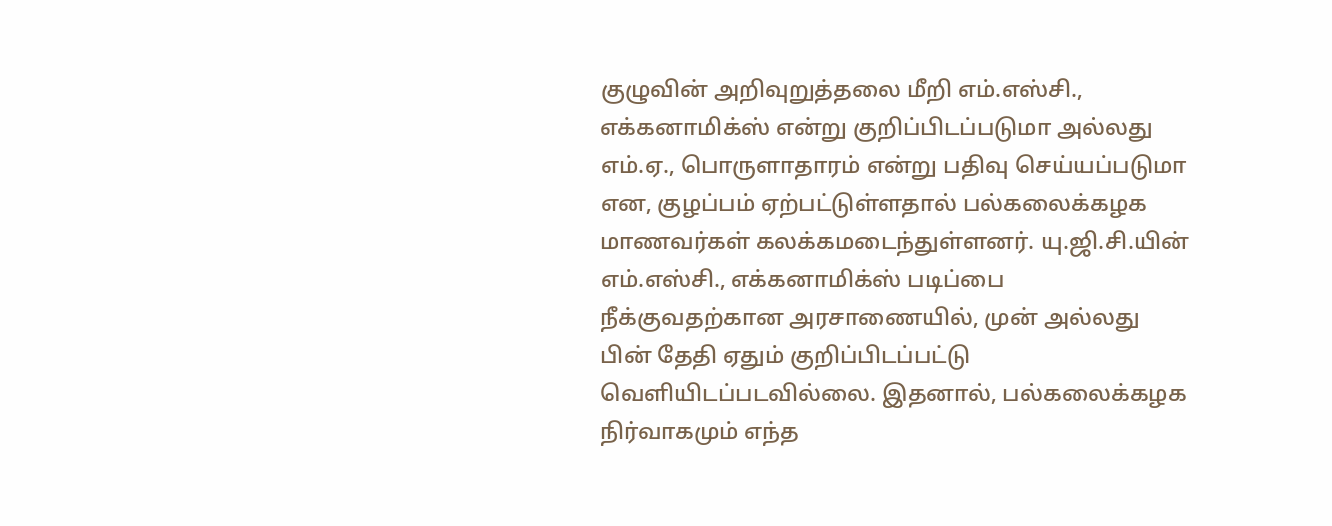குழுவின் அறிவுறுத்தலை மீறி எம்.எஸ்சி., எக்கனாமிக்ஸ் என்று குறிப்பிடப்படுமா அல்லது எம்.ஏ., பொருளாதாரம் என்று பதிவு செய்யப்படுமா என, குழப்பம் ஏற்பட்டுள்ளதால் பல்கலைக்கழக மாணவர்கள் கலக்கமடைந்துள்ளனர். யு.ஜி.சி.யின் எம்.எஸ்சி., எக்கனாமிக்ஸ் படிப்பை நீக்குவதற்கான அரசாணையில், முன் அல்லது பின் தேதி ஏதும் குறிப்பிடப்பட்டு வெளியிடப்படவில்லை. இதனால், பல்கலைக்கழக நிர்வாகமும் எந்த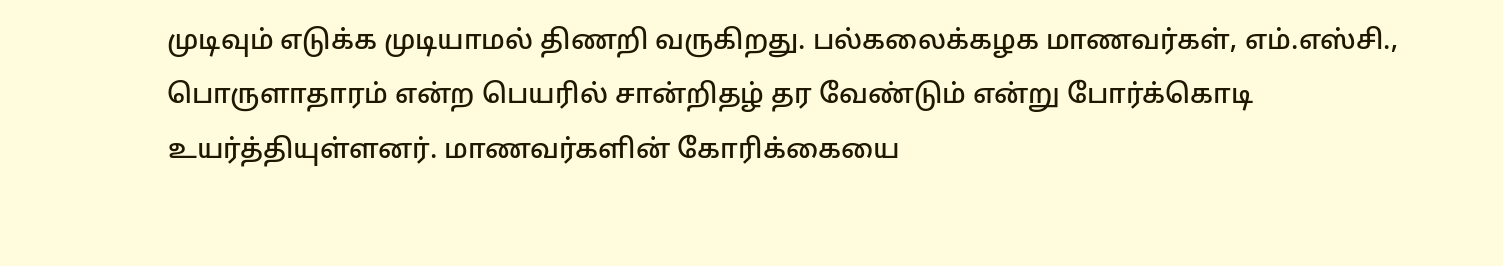முடிவும் எடுக்க முடியாமல் திணறி வருகிறது. பல்கலைக்கழக மாணவர்கள், எம்.எஸ்சி., பொருளாதாரம் என்ற பெயரில் சான்றிதழ் தர வேண்டும் என்று போர்க்கொடி உயர்த்தியுள்ளனர். மாணவர்களின் கோரிக்கையை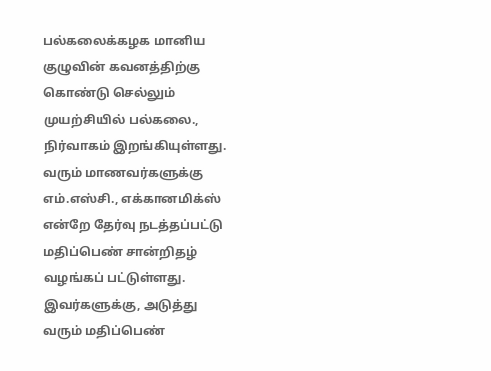பல்கலைக்கழக மானிய குழுவின் கவனத்திற்கு கொண்டு செல்லும் முயற்சியில் பல்கலை., நிர்வாகம் இறங்கியுள்ளது. வரும் மாணவர்களுக்கு எம்.எஸ்சி., எக்கானமிக்ஸ் என்றே தேர்வு நடத்தப்பட்டு மதிப்பெண் சான்றிதழ் வழங்கப் பட்டுள்ளது. இவர்களுக்கு, அடுத்து வரும் மதிப்பெண்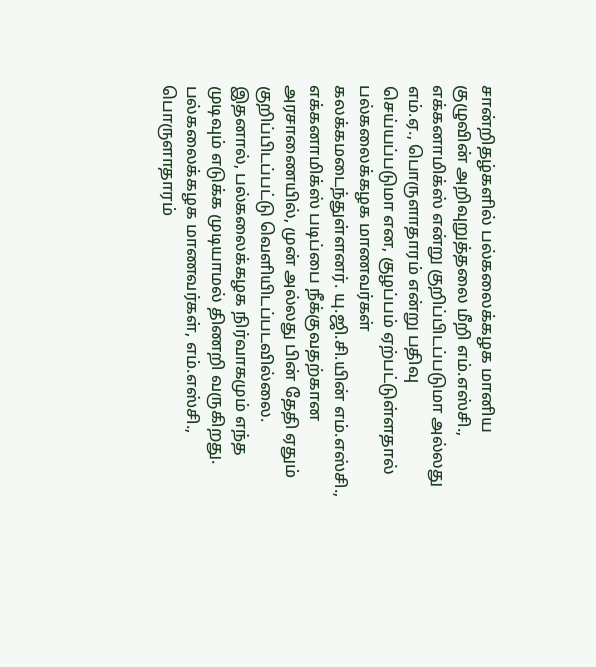சான்றிதழ்களில் பல்கலைக்கழக மானிய குழுவின் அறிவுறுத்தலை மீறி எம்.எஸ்சி., எக்கனாமிக்ஸ் என்று குறிப்பிடப்படுமா அல்லது எம்.ஏ., பொருளாதாரம் என்று பதிவு செய்யப்படுமா என, குழப்பம் ஏற்பட்டுள்ளதால் பல்கலைக்கழக மாணவர்கள் கலக்கமடைந்துள்ளனர். யு.ஜி.சி.யின் எம்.எஸ்சி., எக்கனாமிக்ஸ் படிப்பை நீக்குவதற்கான அரசாணையில், முன் அல்லது பின் தேதி ஏதும் குறிப்பிடப்பட்டு வெளியிடப்படவில்லை. இதனால், பல்கலைக்கழக நிர்வாகமும் எந்த முடிவும் எடுக்க முடியாமல் திணறி வருகிறது. பல்கலைக்கழக மாணவர்கள், எம்.எஸ்சி., பொருளாதாரம்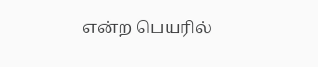என்ற பெயரில்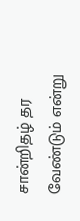சான்றிதழ் தர வேண்டும் என்று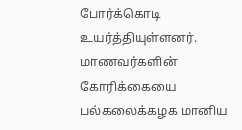போர்க்கொடி உயர்த்தியுள்ளனர். மாணவர்களின் கோரிக்கையை பல்கலைக்கழக மானிய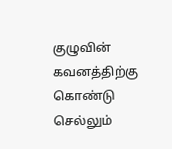குழுவின் கவனத்திற்கு கொண்டு செல்லும்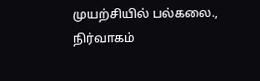முயற்சியில் பல்கலை., நிர்வாகம்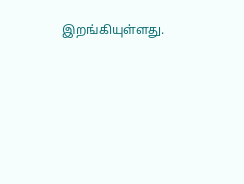இறங்கியுள்ளது.